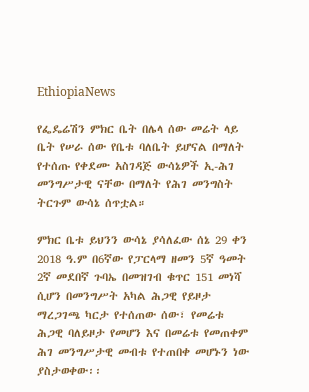EthiopiaNews

የፌዴሬሽን ምክር ቤት በሌላ ሰው መሬት ላይ ቤት የሠራ ሰው የቤቱ ባለቤት ይሆናል በማለት የተሰጡ የቀደሙ አስገዳጅ ውሳኔዎች ኢ-ሕገ መንግሥታዊ ናቸው በማለት የሕገ መንግስት ትርጉም ውሳኔ ሰጥቷል።

ምክር ቤቱ ይህንን ውሳኔ ያሳለፈው ሰኔ 29 ቀን 2018 ዓ.ም በ6ኛው የፓርላማ ዘመን 5ኛ ዓመት 2ኛ መደበኛ ጉባኤ በመዝገብ ቁጥር 151 መነሻ ሲሆን በመንግሥት አካል ሕጋዊ የይዞታ ማረጋገጫ ካርታ የተሰጠው ሰው፣ የመሬቱ ሕጋዊ ባለይዞታ የመሆን እና በመሬቱ የመጠቀም ሕገ መንግሥታዊ መብቱ የተጠበቀ መሆኑን ነው ያስታወቀው፡፡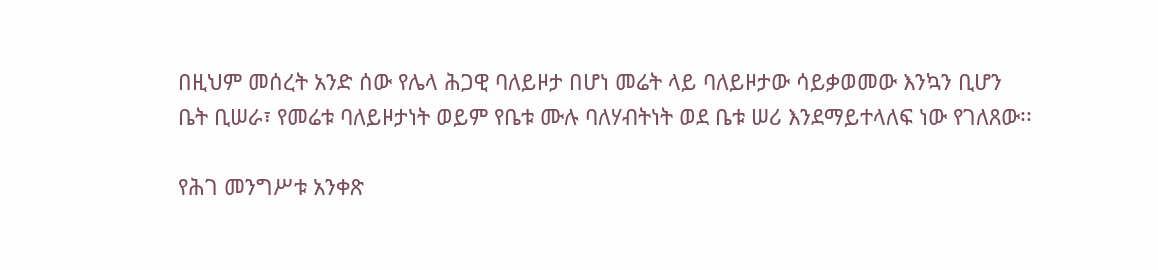በዚህም መሰረት አንድ ሰው የሌላ ሕጋዊ ባለይዞታ በሆነ መሬት ላይ ባለይዞታው ሳይቃወመው እንኳን ቢሆን ቤት ቢሠራ፣ የመሬቱ ባለይዞታነት ወይም የቤቱ ሙሉ ባለሃብትነት ወደ ቤቱ ሠሪ እንደማይተላለፍ ነው የገለጸው፡፡

የሕገ መንግሥቱ አንቀጽ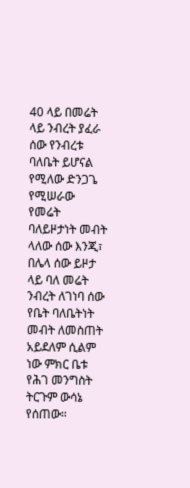40 ላይ በመሬት ላይ ንብረት ያፈራ ሰው የንብረቱ ባለቤት ይሆናል የሚለው ድንጋጌ የሚሠራው የመሬት ባለይዞታነት መብት ላለው ሰው እንጂ፣ በሌላ ሰው ይዞታ ላይ ባለ መሬት ንብረት ለገነባ ሰው የቤት ባለቤትነት መብት ለመስጠት አይደለም ሲልም ነው ምክር ቤቱ የሕገ መንግስት ትርጉም ውሳኔ የሰጠው።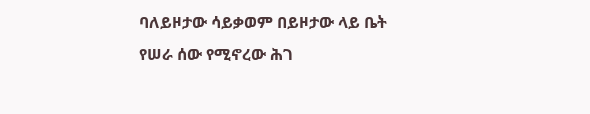ባለይዞታው ሳይቃወም በይዞታው ላይ ቤት የሠራ ሰው የሚኖረው ሕገ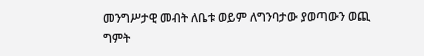መንግሥታዊ መብት ለቤቱ ወይም ለግንባታው ያወጣውን ወጪ ግምት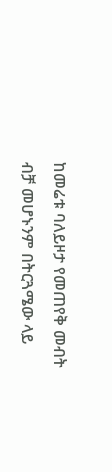ከመሬቱ ባለይዞታ የመጠየቅ መብት ብቻ መሆኑንም በትርጓሜው ላይ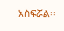አስፍሯል፡፡